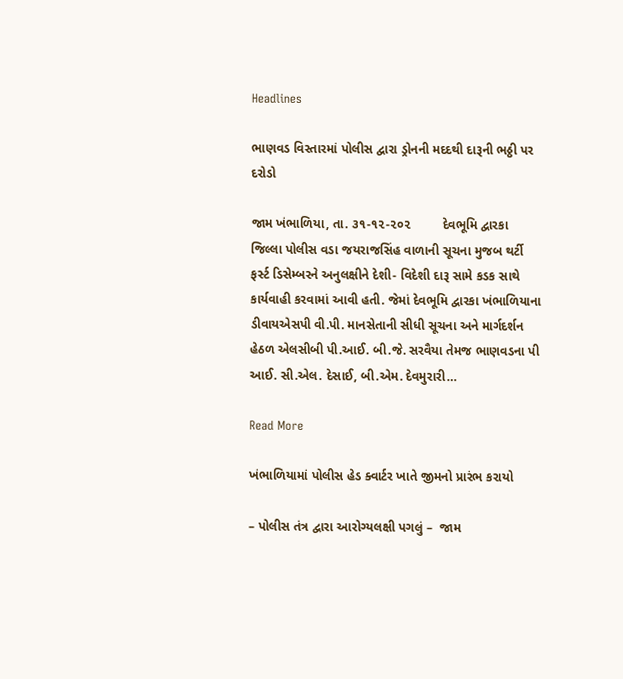Headlines

ભાણવડ વિસ્તારમાં પોલીસ દ્વારા ડ્રોનની મદદથી દારૂની ભઠ્ઠી પર દરોડો

જામ ખંભાળિયા, તા. ૩૧-૧૨-૨૦૨         દેવભૂમિ દ્વારકા જિલ્લા પોલીસ વડા જયરાજસિંહ વાળાની સૂચના મુજબ થર્ટી ફર્સ્ટ ડિસેમ્બરને અનુલક્ષીને દેશી- વિદેશી દારૂ સામે કડક સાથે કાર્યવાહી કરવામાં આવી હતી. જેમાં દેવભૂમિ દ્વારકા ખંભાળિયાના ડીવાયએસપી વી.પી. માનસેતાની સીધી સૂચના અને માર્ગદર્શન હેઠળ એલસીબી પી.આઈ. બી.જે. સરવૈયા તેમજ ભાણવડના પી આઈ. સી.એલ. દેસાઈ, બી.એમ. દેવમુરારી…

Read More

ખંભાળિયામાં પોલીસ હેડ ક્વાર્ટર ખાતે જીમનો પ્રારંભ કરાયો

– પોલીસ તંત્ર દ્વારા આરોગ્યલક્ષી પગલું –  જામ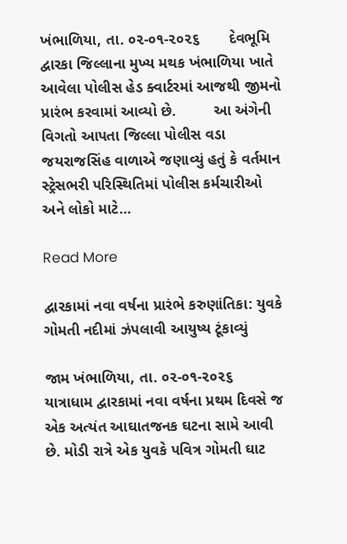ખંભાળિયા, તા. ૦૨-૦૧-૨૦૨૬       દેવભૂમિ દ્વારકા જિલ્લાના મુખ્ય મથક ખંભાળિયા ખાતે આવેલા પોલીસ હેડ ક્વાર્ટરમાં આજથી જીમનો પ્રારંભ કરવામાં આવ્યો છે.         આ અંગેની વિગતો આપતા જિલ્લા પોલીસ વડા જયરાજસિંહ વાળાએ જણાવ્યું હતું કે વર્તમાન સ્ટ્રેસભરી પરિસ્થિતિમાં પોલીસ કર્મચારીઓ અને લોકો માટે…

Read More

દ્વારકામાં નવા વર્ષના પ્રારંભે કરુણાંતિકા: યુવકે ગોમતી નદીમાં ઝંપલાવી આયુષ્ય ટૂંકાવ્યું

જામ ખંભાળિયા, તા. ૦૨-૦૧-૨૦૨૬       યાત્રાધામ દ્વારકામાં નવા વર્ષના પ્રથમ દિવસે જ એક અત્યંત આઘાતજનક ઘટના સામે આવી છે. મોડી રાત્રે એક યુવકે પવિત્ર ગોમતી ઘાટ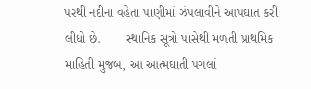પરથી નદીના વહેતા પાણીમાં ઝંપલાવીને આપઘાત કરી લીધો છે.       સ્થાનિક સૂત્રો પાસેથી મળતી પ્રાથમિક માહિતી મુજબ, આ આત્મઘાતી પગલાં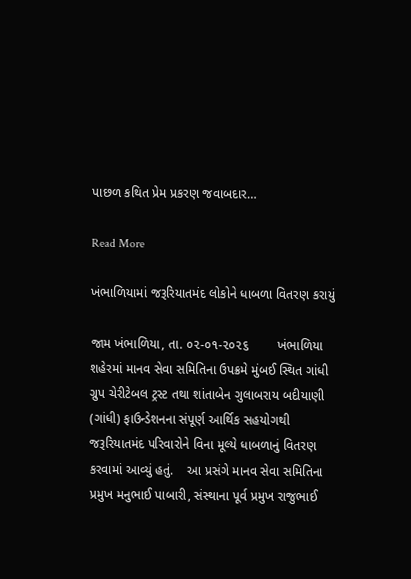પાછળ કથિત પ્રેમ પ્રકરણ જવાબદાર…

Read More

ખંભાળિયામાં જરૂરિયાતમંદ લોકોને ધાબળા વિતરણ કરાયું

જામ ખંભાળિયા, તા. ૦૨-૦૧-૨૦૨૬        ખંભાળિયા શહેરમાં માનવ સેવા સમિતિના ઉપક્રમે મુંબઈ સ્થિત ગાંધી ગ્રુપ ચેરીટેબલ ટ્રસ્ટ તથા શાંતાબેન ગુલાબરાય બદીયાણી (ગાંધી) ફાઉન્ડેશનના સંપૂર્ણ આર્થિક સહયોગથી જરૂરિયાતમંદ પરિવારોને વિના મૂલ્યે ધાબળાનું વિતરણ કરવામાં આવ્યું હતું.    આ પ્રસંગે માનવ સેવા સમિતિના પ્રમુખ મનુભાઈ પાબારી, સંસ્થાના પૂર્વ પ્રમુખ રાજુભાઈ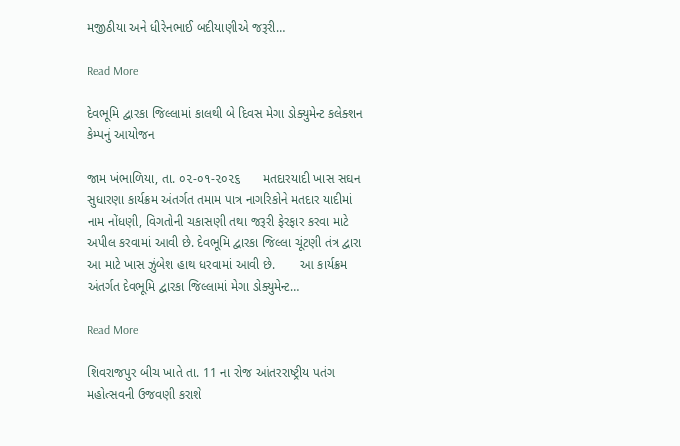મજીઠીયા અને ધીરેનભાઈ બદીયાણીએ જરૂરી…

Read More

દેવભૂમિ દ્વારકા જિલ્લામાં કાલથી બે દિવસ મેગા ડોક્યુમેન્ટ કલેક્શન કેમ્પનું આયોજન

જામ ખંભાળિયા, તા. ૦૨-૦૧-૨૦૨૬      મતદારયાદી ખાસ સઘન સુધારણા કાર્યક્રમ અંતર્ગત તમામ પાત્ર નાગરિકોને મતદાર યાદીમાં નામ નોંધણી, વિગતોની ચકાસણી તથા જરૂરી ફેરફાર કરવા માટે અપીલ કરવામાં આવી છે. દેવભૂમિ દ્વારકા જિલ્લા ચૂંટણી તંત્ર દ્વારા આ માટે ખાસ ઝુંબેશ હાથ ધરવામાં આવી છે.       આ કાર્યક્રમ અંતર્ગત દેવભૂમિ દ્વારકા જિલ્લામાં મેગા ડોક્યુમેન્ટ…

Read More

શિવરાજપુર બીચ ખાતે તા. 11 ના રોજ આંતરરાષ્ટ્રીય પતંગ મહોત્સવની ઉજવણી કરાશે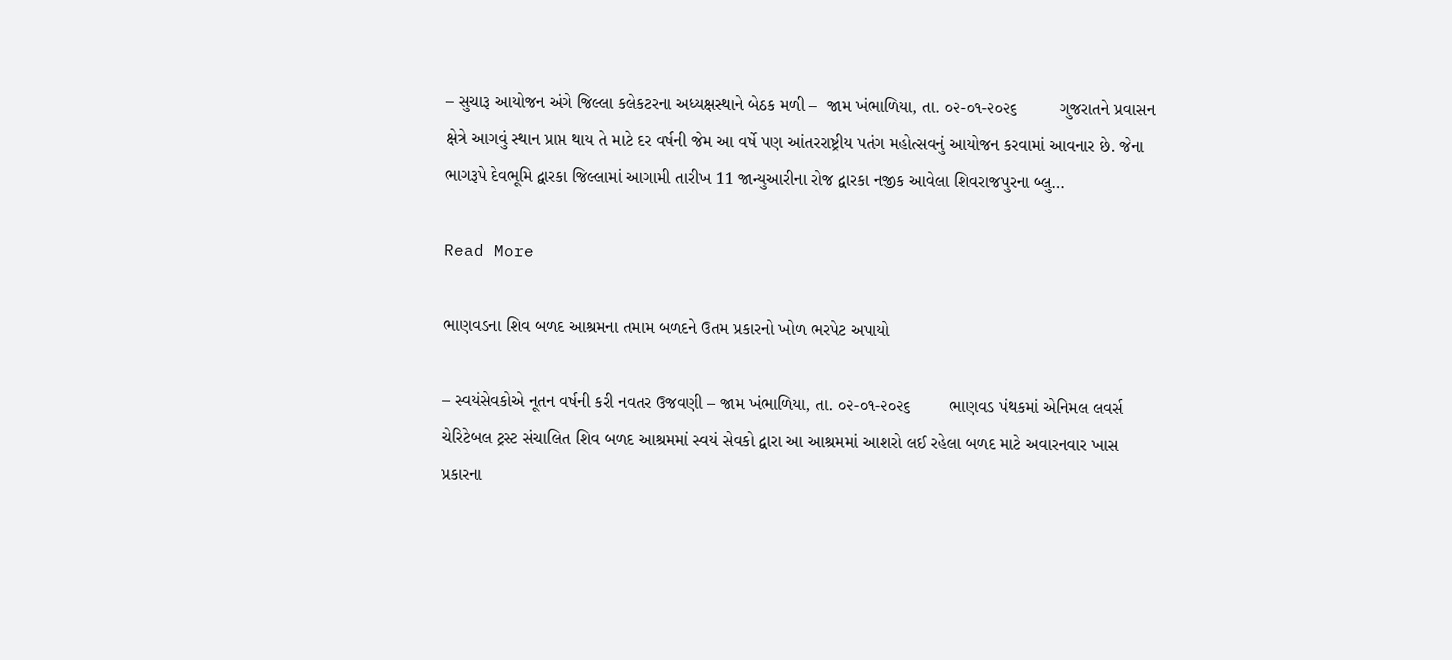– સુચારૂ આયોજન અંગે જિલ્લા કલેકટરના અધ્યક્ષસ્થાને બેઠક મળી –  જામ ખંભાળિયા, તા. ૦૨-૦૧-૨૦૨૬         ગુજરાતને પ્રવાસન ક્ષેત્રે આગવું સ્થાન પ્રાપ્ત થાય તે માટે દર વર્ષની જેમ આ વર્ષે પણ આંતરરાષ્ટ્રીય પતંગ મહોત્સવનું આયોજન કરવામાં આવનાર છે. જેના ભાગરૂપે દેવભૂમિ દ્વારકા જિલ્લામાં આગામી તારીખ 11 જાન્યુઆરીના રોજ દ્વારકા નજીક આવેલા શિવરાજપુરના બ્લુ…

Read More

ભાણવડના શિવ બળદ આશ્રમના તમામ બળદને ઉતમ પ્રકારનો ખોળ ભરપેટ અપાયો

– સ્વયંસેવકોએ નૂતન વર્ષની કરી નવતર ઉજવણી – જામ ખંભાળિયા, તા. ૦૨-૦૧-૨૦૨૬        ભાણવડ પંથકમાં એનિમલ લવર્સ ચેરિટેબલ ટ્રસ્ટ સંચાલિત શિવ બળદ આશ્રમમાં સ્વયં સેવકો દ્વારા આ આશ્રમમાં આશરો લઈ રહેલા બળદ માટે અવારનવાર ખાસ પ્રકારના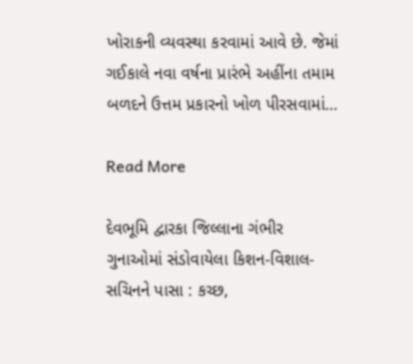ખોરાકની વ્યવસ્થા કરવામાં આવે છે. જેમાં ગઈકાલે નવા વર્ષના પ્રારંભે અહીંના તમામ બળદને ઉત્તમ પ્રકારનો ખોળ પીરસવામાં…

Read More

દેવભૂમિ દ્વારકા જિલ્લાના ગંભીર ગુનાઓમાં સંડોવાયેલા કિશન-વિશાલ-સચિનને પાસા : કચ્છ,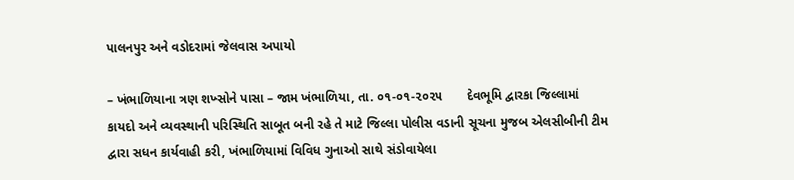પાલનપુર અને વડોદરામાં જેલવાસ અપાયો

– ખંભાળિયાના ત્રણ શખ્સોને પાસા – જામ ખંભાળિયા, તા. ૦૧-૦૧-૨૦૨૫       દેવભૂમિ દ્વારકા જિલ્લામાં કાયદો અને વ્યવસ્થાની પરિસ્થિતિ સાબૂત બની રહે તે માટે જિલ્લા પોલીસ વડાની સૂચના મુજબ એલસીબીની ટીમ દ્વારા સધન કાર્યવાહી કરી, ખંભાળિયામાં વિવિધ ગુનાઓ સાથે સંડોવાયેલા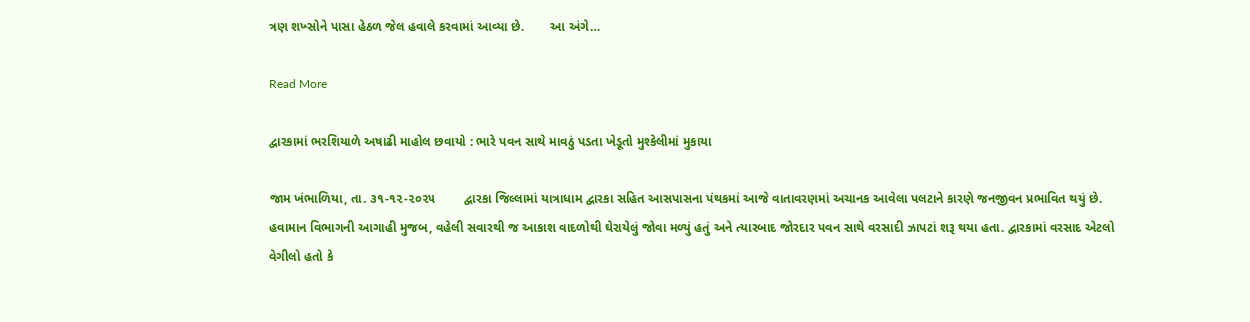ત્રણ શખ્સોને પાસા હેઠળ જેલ હવાલે કરવામાં આવ્યા છે.       આ અંગે…

Read More

દ્વારકામાં ભરશિયાળે અષાઢી માહોલ છવાયો : ભારે પવન સાથે માવઠું પડતા ખેડૂતો મુશ્કેલીમાં મુકાયા

જામ ખંભાળિયા, તા. ૩૧-૧૨-૨૦૨૫        દ્વારકા જિલ્લામાં યાત્રાધામ દ્વારકા સહિત આસપાસના પંથકમાં આજે વાતાવરણમાં અચાનક આવેલા પલટાને કારણે જનજીવન પ્રભાવિત થયું છે. હવામાન વિભાગની આગાહી મુજબ, વહેલી સવારથી જ આકાશ વાદળોથી ઘેરાયેલું જોવા મળ્યું હતું અને ત્યારબાદ જોરદાર પવન સાથે વરસાદી ઝાપટાં શરૂ થયા હતા. દ્વારકામાં વરસાદ એટલો વેગીલો હતો કે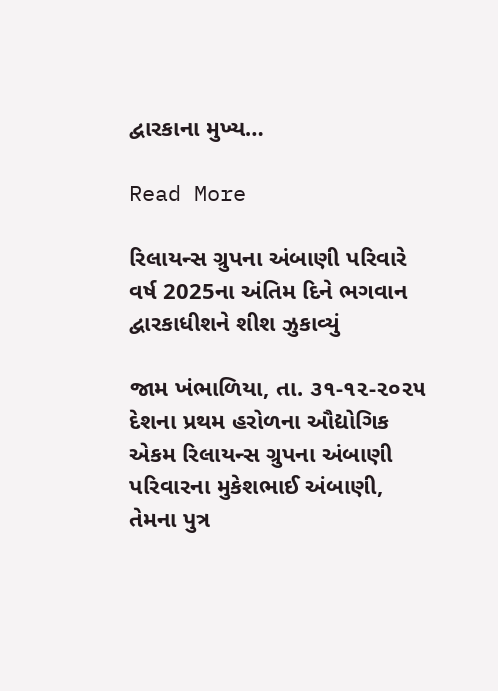દ્વારકાના મુખ્ય…

Read More

રિલાયન્સ ગ્રુપના અંબાણી પરિવારે વર્ષ 2025ના અંતિમ દિને ભગવાન દ્વારકાધીશને શીશ ઝુકાવ્યું

જામ ખંભાળિયા, તા. ૩૧-૧૨-૨૦૨૫        દેશના પ્રથમ હરોળના ઔદ્યોગિક એકમ રિલાયન્સ ગ્રુપના અંબાણી પરિવારના મુકેશભાઈ અંબાણી, તેમના પુત્ર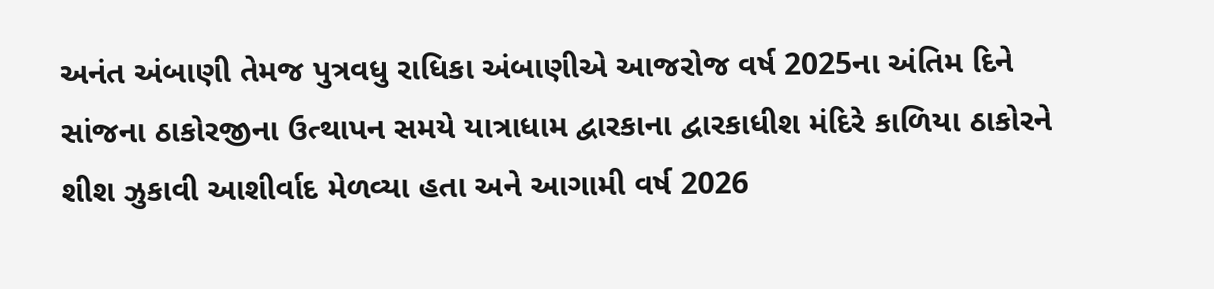અનંત અંબાણી તેમજ પુત્રવધુ રાધિકા અંબાણીએ આજરોજ વર્ષ 2025ના અંતિમ દિને સાંજના ઠાકોરજીના ઉત્થાપન સમયે યાત્રાધામ દ્વારકાના દ્વારકાધીશ મંદિરે કાળિયા ઠાકોરને શીશ ઝુકાવી આશીર્વાદ મેળવ્યા હતા અને આગામી વર્ષ 2026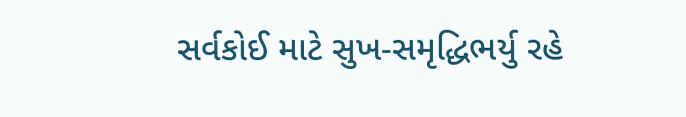સર્વકોઈ માટે સુખ-સમૃદ્ધિભર્યુ રહે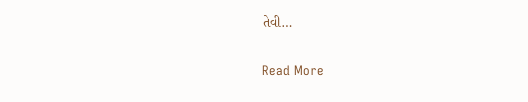તેવી…

Read More